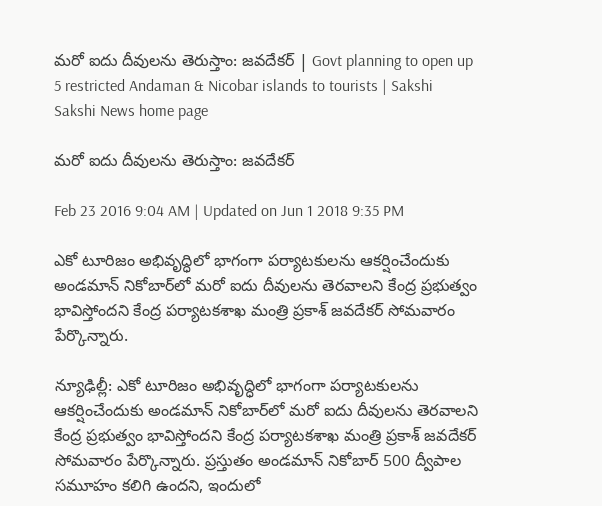మరో ఐదు దీవులను తెరుస్తాం: జవదేకర్ | Govt planning to open up 5 restricted Andaman & Nicobar islands to tourists | Sakshi
Sakshi News home page

మరో ఐదు దీవులను తెరుస్తాం: జవదేకర్

Feb 23 2016 9:04 AM | Updated on Jun 1 2018 9:35 PM

ఎకో టూరిజం అభివృద్ధిలో భాగంగా పర్యాటకులను ఆకర్షించేందుకు అండమాన్ నికోబార్‌లో మరో ఐదు దీవులను తెరవాలని కేంద్ర ప్రభుత్వం భావిస్తోందని కేంద్ర పర్యాటకశాఖ మంత్రి ప్రకాశ్ జవదేకర్ సోమవారం పేర్కొన్నారు.

న్యూఢిల్లీ: ఎకో టూరిజం అభివృద్ధిలో భాగంగా పర్యాటకులను ఆకర్షించేందుకు అండమాన్ నికోబార్‌లో మరో ఐదు దీవులను తెరవాలని కేంద్ర ప్రభుత్వం భావిస్తోందని కేంద్ర పర్యాటకశాఖ మంత్రి ప్రకాశ్ జవదేకర్ సోమవారం పేర్కొన్నారు. ప్రస్తుతం అండమాన్ నికోబార్ 500 ద్వీపాల సమూహం కలిగి ఉందని, ఇందులో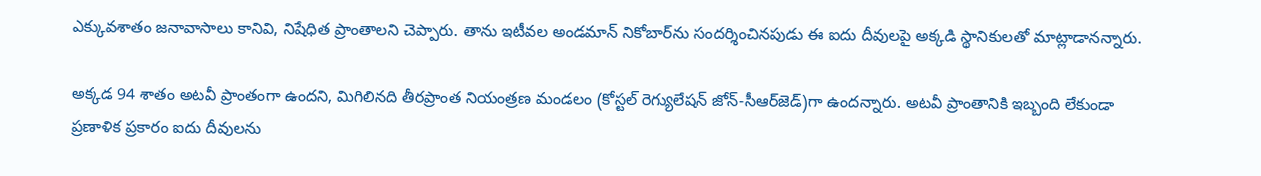ఎక్కువశాతం జనావాసాలు కానివి, నిషేధిత ప్రాంతాలని చెప్పారు. తాను ఇటీవల అండమాన్ నికోబార్‌ను సందర్శించినపుడు ఈ ఐదు దీవులపై అక్కడి స్థానికులతో మాట్లాడానన్నారు.

అక్కడ 94 శాతం అటవీ ప్రాంతంగా ఉందని, మిగిలినది తీరప్రాంత నియంత్రణ మండలం (కోస్టల్ రెగ్యులేషన్ జోన్-సీఆర్‌జెడ్)గా ఉందన్నారు. అటవీ ప్రాంతానికి ఇబ్బంది లేకుండా ప్రణాళిక ప్రకారం ఐదు దీవులను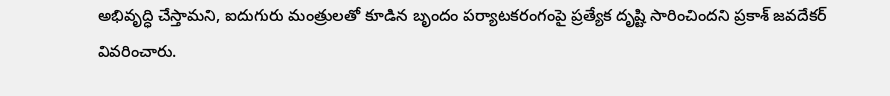అభివృద్ధి చేస్తామని, ఐదుగురు మంత్రులతో కూడిన బృందం పర్యాటకరంగంపై ప్రత్యేక దృష్టి సారించిందని ప్రకాశ్ జవదేకర్ వివరించారు.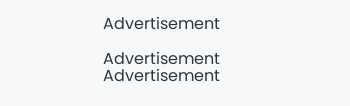Advertisement

Advertisement
Advertisement